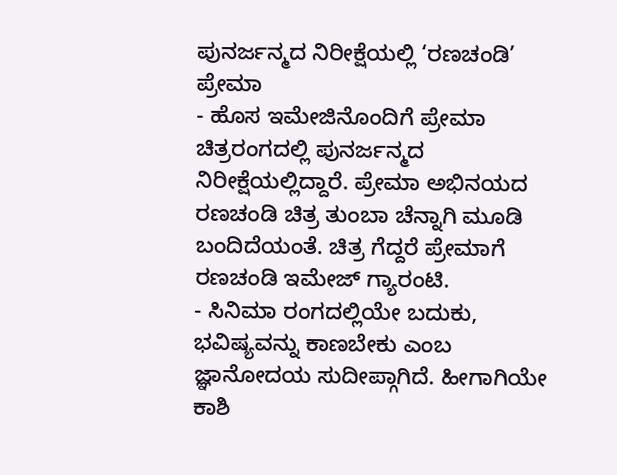ಪುನರ್ಜನ್ಮದ ನಿರೀಕ್ಷೆಯಲ್ಲಿ ‘ರಣಚಂಡಿ’ ಪ್ರೇಮಾ
- ಹೊಸ ಇಮೇಜಿನೊಂದಿಗೆ ಪ್ರೇಮಾ ಚಿತ್ರರಂಗದಲ್ಲಿ ಪುನರ್ಜನ್ಮದ ನಿರೀಕ್ಷೆಯಲ್ಲಿದ್ದಾರೆ. ಪ್ರೇಮಾ ಅಭಿನಯದ ರಣಚಂಡಿ ಚಿತ್ರ ತುಂಬಾ ಚೆನ್ನಾಗಿ ಮೂಡಿ ಬಂದಿದೆಯಂತೆ. ಚಿತ್ರ ಗೆದ್ದರೆ ಪ್ರೇಮಾಗೆ ರಣಚಂಡಿ ಇಮೇಜ್ ಗ್ಯಾರಂಟಿ.
- ಸಿನಿಮಾ ರಂಗದಲ್ಲಿಯೇ ಬದುಕು, ಭವಿಷ್ಯವನ್ನು ಕಾಣಬೇಕು ಎಂಬ ಜ್ಞಾನೋದಯ ಸುದೀಪ್ಗಾಗಿದೆ. ಹೀಗಾಗಿಯೇ ಕಾಶಿ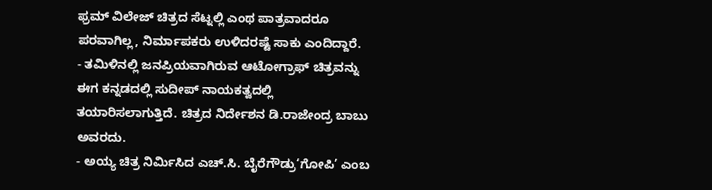ಫ್ರಮ್ ವಿಲೇಜ್ ಚಿತ್ರದ ಸೆಟ್ನಲ್ಲಿ ಎಂಥ ಪಾತ್ರವಾದರೂ ಪರವಾಗಿಲ್ಲ, ನಿರ್ಮಾಪಕರು ಉಳಿದರಷ್ಟೆ ಸಾಕು ಎಂದಿದ್ದಾರೆ.
- ತಮಿಳಿನಲ್ಲಿ ಜನಪ್ರಿಯವಾಗಿರುವ ಆಟೋಗ್ರಾಫ್ ಚಿತ್ರವನ್ನು ಈಗ ಕನ್ನಡದಲ್ಲಿ ಸುದೀಪ್ ನಾಯಕತ್ವದಲ್ಲಿ ತಯಾರಿಸಲಾಗುತ್ತಿದೆ. ಚಿತ್ರದ ನಿರ್ದೇಶನ ಡಿ.ರಾಜೇಂದ್ರ ಬಾಬು ಅವರದು.
- ಅಯ್ಯ ಚಿತ್ರ ನಿರ್ಮಿಸಿದ ಎಚ್.ಸಿ. ಬೈರೆಗೌಡ್ರು‘ಗೋಪಿ’ ಎಂಬ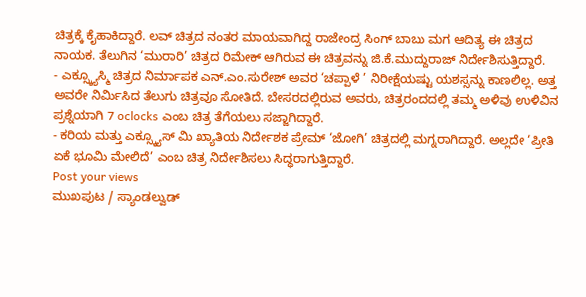ಚಿತ್ರಕ್ಕೆ ಕೈಹಾಕಿದ್ದಾರೆ. ಲವ್ ಚಿತ್ರದ ನಂತರ ಮಾಯವಾಗಿದ್ದ ರಾಜೇಂದ್ರ ಸಿಂಗ್ ಬಾಬು ಮಗ ಆದಿತ್ಯ ಈ ಚಿತ್ರದ ನಾಯಕ. ತೆಲುಗಿನ ‘ಮುರಾರಿ’ ಚಿತ್ರದ ರಿಮೇಕ್ ಆಗಿರುವ ಈ ಚಿತ್ರವನ್ನು ಜಿ.ಕೆ.ಮುದ್ದುರಾಜ್ ನಿರ್ದೇಶಿಸುತ್ತಿದ್ದಾರೆ.
- ಎಕ್ಸ್ಕ್ಯೂಸ್ಮಿ ಚಿತ್ರದ ನಿರ್ಮಾಪಕ ಎನ್.ಎಂ.ಸುರೇಶ್ ಅವರ ‘ಚಪ್ಪಾಳೆ ’ ನಿರೀಕ್ಷೆಯಷ್ಟು ಯಶಸ್ಸನ್ನು ಕಾಣಲಿಲ್ಲ. ಅತ್ತ ಅವರೇ ನಿರ್ಮಿಸಿದ ತೆಲುಗು ಚಿತ್ರವೂ ಸೋತಿದೆ. ಬೇಸರದಲ್ಲಿರುವ ಅವರು, ಚಿತ್ರರಂದದಲ್ಲಿ ತಮ್ಮ ಅಳಿವು ಉಳಿವಿನ ಪ್ರಶ್ನೆಯಾಗಿ 7 oclocks ಎಂಬ ಚಿತ್ರ ತೆಗೆಯಲು ಸಜ್ಜಾಗಿದ್ದಾರೆ.
- ಕರಿಯ ಮತ್ತು ಎಕ್ಸ್ಕ್ಯೂಸ್ ಮಿ ಖ್ಯಾತಿಯ ನಿರ್ದೇಶಕ ಪ್ರೇಮ್ ‘ಜೋಗಿ’ ಚಿತ್ರದಲ್ಲಿ ಮಗ್ನರಾಗಿದ್ದಾರೆ. ಅಲ್ಲದೇ ‘ಪ್ರೀತಿ ಏಕೆ ಭೂಮಿ ಮೇಲಿದೆ’ ಎಂಬ ಚಿತ್ರ ನಿರ್ದೇಶಿಸಲು ಸಿದ್ಧರಾಗುತ್ತಿದ್ದಾರೆ.
Post your views
ಮುಖಪುಟ / ಸ್ಯಾಂಡಲ್ವುಡ್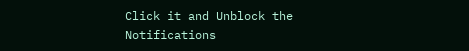Click it and Unblock the Notifications